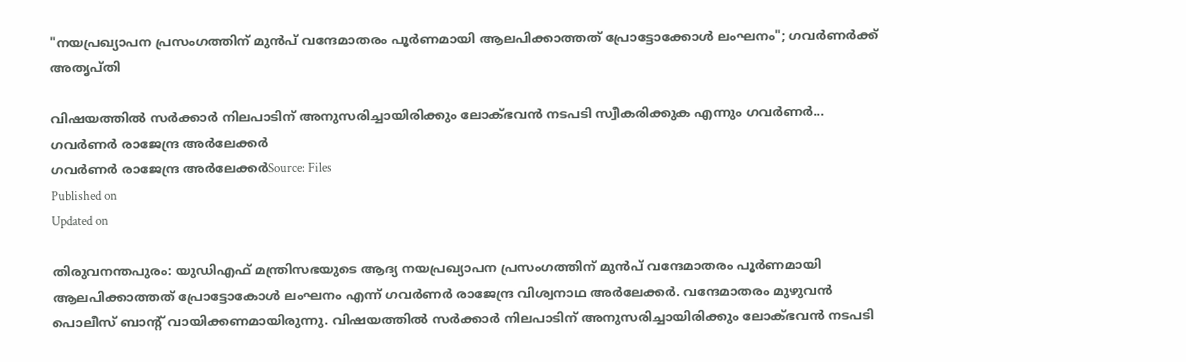"നയപ്രഖ്യാപന പ്രസംഗത്തിന് മുൻപ് വന്ദേമാതരം പൂര്‍ണമായി ആലപിക്കാത്തത് പ്രോട്ടോക്കോള്‍ ലംഘനം"; ഗവർണർക്ക് അതൃപ്തി

വിഷയത്തിൽ സർക്കാർ നിലപാടിന് അനുസരിച്ചായിരിക്കും ലോക്ഭവൻ നടപടി സ്വീകരിക്കുക എന്നും ഗവർണർ...
ഗവർണർ രാജേന്ദ്ര അർലേക്കർ
ഗവർണർ രാജേന്ദ്ര അർലേക്കർSource: Files
Published on
Updated on

തിരുവനന്തപുരം: യുഡിഎഫ് മന്ത്രിസഭയുടെ ആദ്യ നയപ്രഖ്യാപന പ്രസംഗത്തിന് മുൻപ് വന്ദേമാതരം പൂര്‍ണമായി ആലപിക്കാത്തത് പ്രോട്ടോകോള്‍ ലംഘനം എന്ന് ഗവർണർ രാജേന്ദ്ര വിശ്വനാഥ അർലേക്കർ. വന്ദേമാതരം മുഴുവന്‍ പൊലീസ് ബാന്‍റ് വായിക്കണമായിരുന്നു. വിഷയത്തിൽ സർക്കാർ നിലപാടിന് അനുസരിച്ചായിരിക്കും ലോക്ഭവൻ നടപടി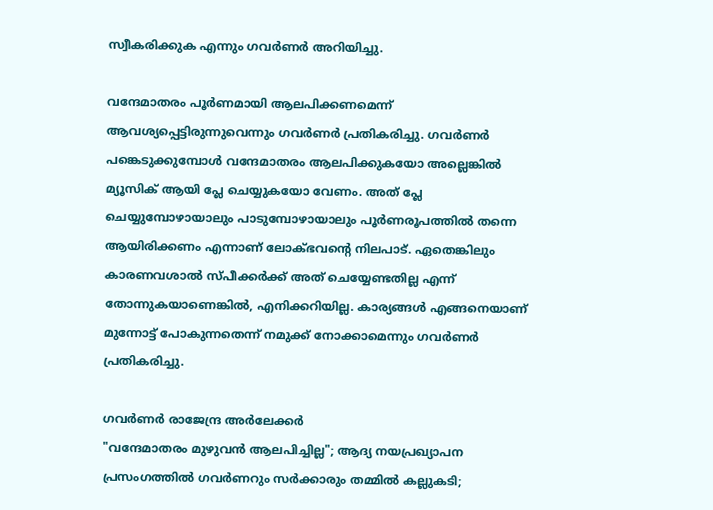സ്വീകരിക്കുക എന്നും ഗവർണർ അറിയിച്ചു.

വന്ദേമാതരം പൂർണമായി ആലപിക്കണമെന്ന് ആവശ്യപ്പെട്ടിരുന്നുവെന്നും ഗവർണർ പ്രതികരിച്ചു. ഗവർണർ പങ്കെടുക്കുമ്പോൾ വന്ദേമാതരം ആലപിക്കുകയോ അല്ലെങ്കിൽ മ്യൂസിക് ആയി പ്ലേ ചെയ്യുകയോ വേണം. അത് പ്ലേ ചെയ്യുമ്പോഴായാലും പാടുമ്പോഴായാലും പൂർണരൂപത്തിൽ തന്നെ ആയിരിക്കണം എന്നാണ് ലോക്ഭവൻ്റെ നിലപാട്. ഏതെങ്കിലും കാരണവശാൽ സ്പീക്കർക്ക് അത് ചെയ്യേണ്ടതില്ല എന്ന് തോന്നുകയാണെങ്കിൽ, എനിക്കറിയില്ല. കാര്യങ്ങൾ എങ്ങനെയാണ് മുന്നോട്ട് പോകുന്നതെന്ന് നമുക്ക് നോക്കാമെന്നും ഗവർണർ പ്രതികരിച്ചു.

ഗവർണർ രാജേന്ദ്ര അർലേക്കർ
"വന്ദേമാതരം മുഴുവൻ ആലപിച്ചില്ല"; ആദ്യ നയപ്രഖ്യാപന പ്രസംഗത്തിൽ ഗവർണറും സർക്കാരും തമ്മിൽ കല്ലുകടി;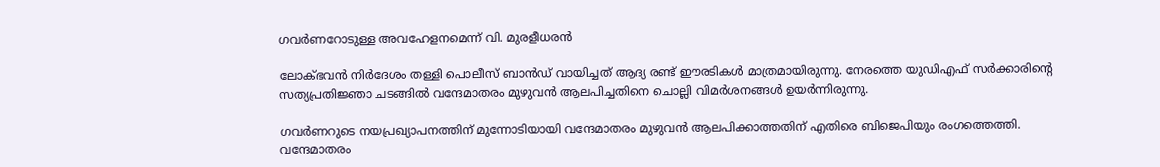ഗവർണറോടുള്ള അവഹേളനമെന്ന് വി. മുരളീധരൻ

ലോക്ഭവൻ നിർദേശം തള്ളി പൊലീസ് ബാൻഡ് വായിച്ചത് ആദ്യ രണ്ട് ഈരടികൾ മാത്രമായിരുന്നു. നേരത്തെ യുഡിഎഫ് സർക്കാരിൻ്റെ സത്യപ്രതിജ്ഞാ ചടങ്ങിൽ വന്ദേമാതരം മുഴുവൻ ആലപിച്ചതിനെ ചൊല്ലി വിമർശനങ്ങൾ ഉയർന്നിരുന്നു.

ഗവർണറുടെ നയപ്രഖ്യാപനത്തിന് മുന്നോടിയായി വന്ദേമാതരം മുഴുവൻ ആലപിക്കാത്തതിന് എതിരെ ബിജെപിയും രംഗത്തെത്തി. വന്ദേമാതരം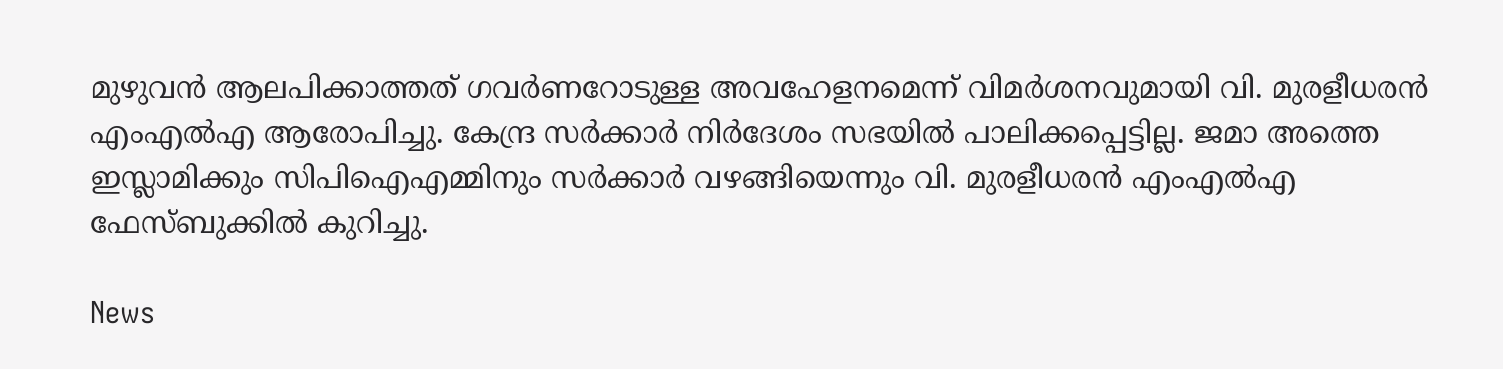മുഴുവൻ ആലപിക്കാത്തത് ഗവർണറോടുള്ള അവഹേളനമെന്ന് വിമർശനവുമായി വി. മുരളീധരൻ എംഎൽഎ ആരോപിച്ചു. കേന്ദ്ര സർക്കാർ നിർദേശം സഭയിൽ പാലിക്കപ്പെട്ടില്ല. ജമാ അത്തെ ഇസ്ലാമിക്കും സിപിഐഎമ്മിനും സർക്കാർ വഴങ്ങിയെന്നും വി. മുരളീധരൻ എംഎൽഎ ഫേസ്ബുക്കിൽ കുറിച്ചു.

News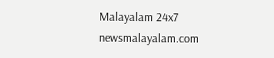Malayalam 24x7
newsmalayalam.com